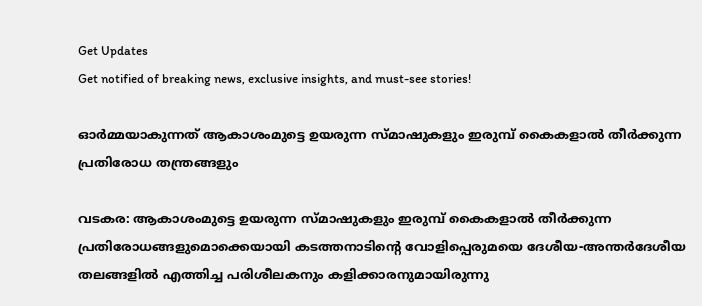Get Updates
Get notified of breaking news, exclusive insights, and must-see stories!

ഓര്‍മ്മയാകുന്നത് ആകാശംമുട്ടെ ഉയരുന്ന സ്മാഷുകളും ഇരുമ്പ് കൈകളാല്‍ തീര്‍ക്കുന്ന പ്രതിരോധ തന്ത്രങ്ങളും

വടകര: ആകാശംമുട്ടെ ഉയരുന്ന സ്മാഷുകളും ഇരുമ്പ് കൈകളാല്‍ തീര്‍ക്കുന്ന പ്രതിരോധങ്ങളുമൊക്കെയായി കടത്തനാടിന്റെ വോളിപ്പെരുമയെ ദേശീയ-അന്തര്‍ദേശീയ തലങ്ങളില്‍ എത്തിച്ച പരിശീലകനും കളിക്കാരനുമായിരുന്നു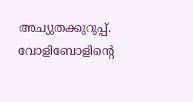അച്യുതക്കുറുപ്പ്. വോളിബോളിന്റെ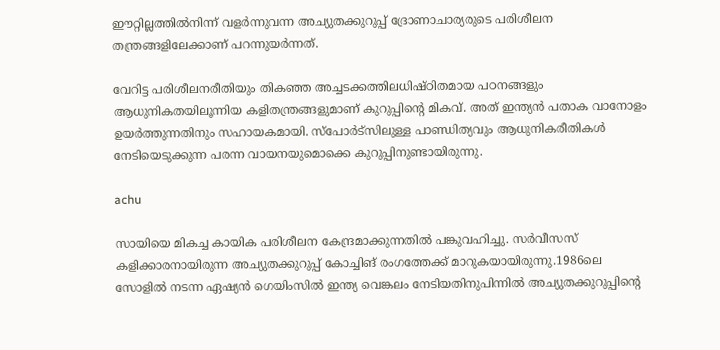ഈറ്റില്ലത്തില്‍നിന്ന് വളര്‍ന്നുവന്ന അച്യുതക്കുറുപ്പ് ദ്രോണാചാര്യരുടെ പരിശീലന തന്ത്രങ്ങളിലേക്കാണ് പറന്നുയര്‍ന്നത്.

വേറിട്ട പരിശീലനരീതിയും തികഞ്ഞ അച്ചടക്കത്തിലധിഷ്ഠിതമായ പഠനങ്ങളും ആധുനികതയിലൂന്നിയ കളിതന്ത്രങ്ങളുമാണ് കുറുപ്പിന്റെ മികവ്. അത് ഇന്ത്യന്‍ പതാക വാനോളം ഉയര്‍ത്തുന്നതിനും സഹായകമായി. സ്പോര്‍ട്സിലുള്ള പാണ്ഡിത്യവും ആധുനികരീതികള്‍ നേടിയെടുക്കുന്ന പരന്ന വായനയുമൊക്കെ കുറുപ്പിനുണ്ടായിരുന്നു.

achu

സായിയെ മികച്ച കായിക പരിശീലന കേന്ദ്രമാക്കുന്നതില്‍ പങ്കുവഹിച്ചു. സര്‍വീസസ് കളിക്കാരനായിരുന്ന അച്യുതക്കുറുപ്പ് കോച്ചിങ് രംഗത്തേക്ക് മാറുകയായിരുന്നു.1986ലെ സോളില്‍ നടന്ന ഏഷ്യന്‍ ഗെയിംസില്‍ ഇന്ത്യ വെങ്കലം നേടിയതിനുപിന്നില്‍ അച്യുതക്കുറുപ്പിന്റെ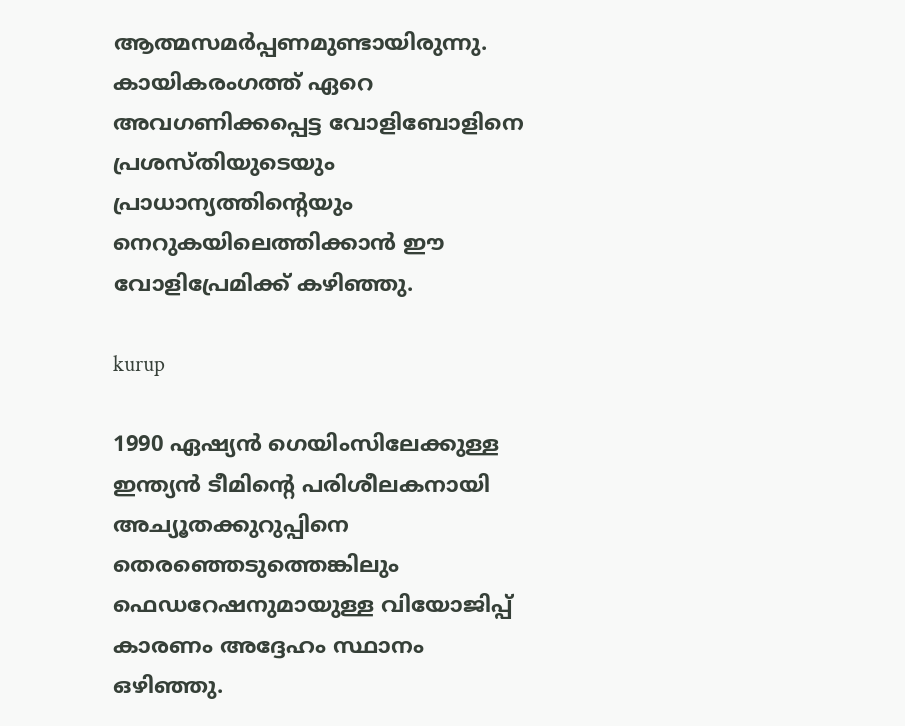ആത്മസമര്‍പ്പണമുണ്ടായിരുന്നു. കായികരംഗത്ത് ഏറെ അവഗണിക്കപ്പെട്ട വോളിബോളിനെ പ്രശസ്തിയുടെയും പ്രാധാന്യത്തിന്റെയും നെറുകയിലെത്തിക്കാന്‍ ഈ വോളിപ്രേമിക്ക് കഴിഞ്ഞു.

kurup

1990 ഏഷ്യന്‍ ഗെയിംസിലേക്കുള്ള ഇന്ത്യന്‍ ടീമിന്റെ പരിശീലകനായി അച്യൂതക്കുറുപ്പിനെ തെരഞ്ഞെടുത്തെങ്കിലും ഫെഡറേഷനുമായുള്ള വിയോജിപ്പ് കാരണം അദ്ദേഹം സ്ഥാനം ഒഴിഞ്ഞു.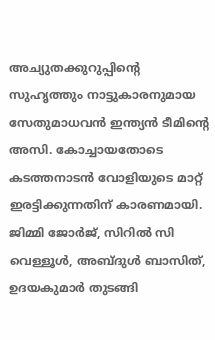അച്യുതക്കുറുപ്പിന്റെ സുഹൃത്തും നാട്ടുകാരനുമായ സേതുമാധവന്‍ ഇന്ത്യന്‍ ടീമിന്റെ അസി. കോച്ചായതോടെ കടത്തനാടന്‍ വോളിയുടെ മാറ്റ് ഇരട്ടിക്കുന്നതിന് കാരണമായി. ജിമ്മി ജോര്‍ജ്, സിറില്‍ സി വെള്ളൂള്‍, അബ്ദുള്‍ ബാസിത്, ഉദയകുമാര്‍ തുടങ്ങി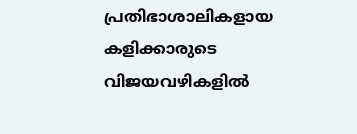പ്രതിഭാശാലികളായ കളിക്കാരുടെ വിജയവഴികളില്‍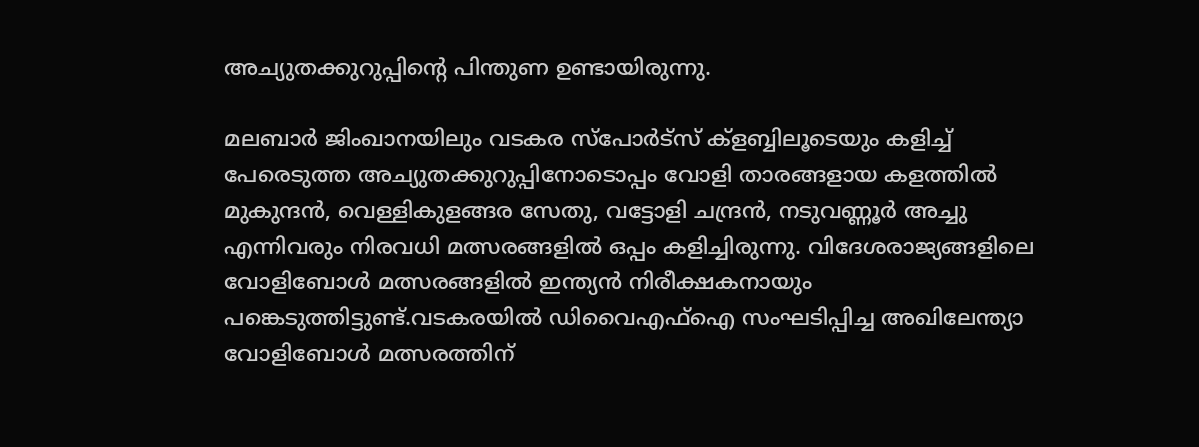അച്യുതക്കുറുപ്പിന്റെ പിന്തുണ ഉണ്ടായിരുന്നു.

മലബാര്‍ ജിംഖാനയിലും വടകര സ്പോര്‍ട്സ് ക്ളബ്ബിലൂടെയും കളിച്ച് പേരെടുത്ത അച്യുതക്കുറുപ്പിനോടൊപ്പം വോളി താരങ്ങളായ കളത്തില്‍ മുകുന്ദന്‍, വെള്ളികുളങ്ങര സേതു, വട്ടോളി ചന്ദ്രന്‍, നടുവണ്ണൂര്‍ അച്ചു എന്നിവരും നിരവധി മത്സരങ്ങളില്‍ ഒപ്പം കളിച്ചിരുന്നു. വിദേശരാജ്യങ്ങളിലെ വോളിബോള്‍ മത്സരങ്ങളില്‍ ഇന്ത്യന്‍ നിരീക്ഷകനായും പങ്കെടുത്തിട്ടുണ്ട്.വടകരയില്‍ ഡിവൈഎഫ്ഐ സംഘടിപ്പിച്ച അഖിലേന്ത്യാ വോളിബോള്‍ മത്സരത്തിന്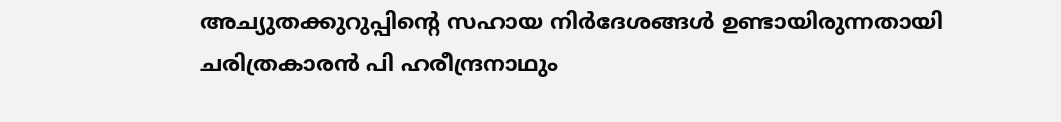അച്യുതക്കുറുപ്പിന്റെ സഹായ നിര്‍ദേശങ്ങള്‍ ഉണ്ടായിരുന്നതായി ചരിത്രകാരന്‍ പി ഹരീന്ദ്രനാഥും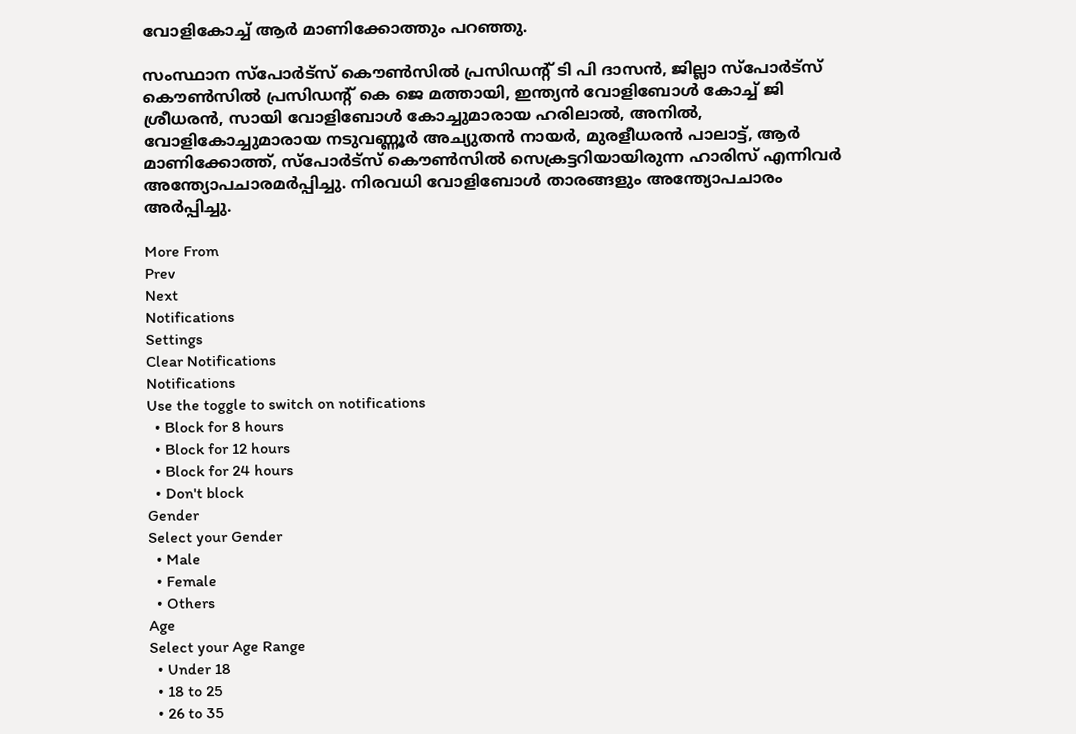വോളികോച്ച് ആര്‍ മാണിക്കോത്തും പറഞ്ഞു.

സംസ്ഥാന സ്പോര്‍ട്സ് കൌണ്‍സില്‍ പ്രസിഡന്റ് ടി പി ദാസന്‍, ജില്ലാ സ്പോര്‍ട്സ് കൌണ്‍സില്‍ പ്രസിഡന്റ് കെ ജെ മത്തായി, ഇന്ത്യന്‍ വോളിബോള്‍ കോച്ച് ജി ശ്രീധരന്‍, സായി വോളിബോള്‍ കോച്ചുമാരായ ഹരിലാല്‍, അനില്‍, വോളികോച്ചുമാരായ നടുവണ്ണൂര്‍ അച്യുതന്‍ നായര്‍, മുരളീധരന്‍ പാലാട്ട്, ആര്‍ മാണിക്കോത്ത്, സ്പോര്‍ട്സ് കൌണ്‍സില്‍ സെക്രട്ടറിയായിരുന്ന ഹാരിസ് എന്നിവര്‍ അന്ത്യോപചാരമര്‍പ്പിച്ചു. നിരവധി വോളിബോള്‍ താരങ്ങളും അന്ത്യോപചാരം അര്‍പ്പിച്ചു.

More From
Prev
Next
Notifications
Settings
Clear Notifications
Notifications
Use the toggle to switch on notifications
  • Block for 8 hours
  • Block for 12 hours
  • Block for 24 hours
  • Don't block
Gender
Select your Gender
  • Male
  • Female
  • Others
Age
Select your Age Range
  • Under 18
  • 18 to 25
  • 26 to 35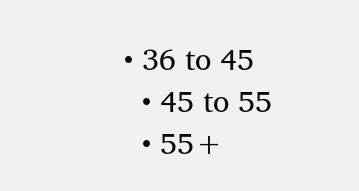• 36 to 45
  • 45 to 55
  • 55+